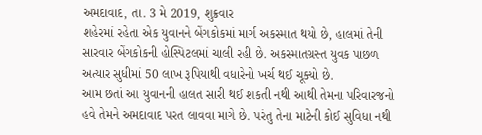અમદાવાદ, તા. 3 મે 2019, શુક્રવાર
શહેરમાં રહેતા એક યુવાનને બેંગકોકમાં માર્ગ અકસ્માત થયો છે, હાલમાં તેની સારવાર બેંગકોકની હોસ્પિટલમાં ચાલી રહી છે. અકસ્માતગ્રસ્ત યુવક પાછળ અત્યાર સુધીમાં 50 લાખ રૂપિયાથી વધારેનો ખર્ચ થઈ ચૂક્યો છે.
આમ છતાં આ યુવાનની હાલત સારી થઈ શકતી નથી આથી તેમના પરિવારજનો હવે તેમને અમદાવાદ પરત લાવવા માગે છે. પરંતુ તેના માટેની કોઈ સુવિધા નથી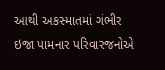આથી અકસ્માતમાં ગંભીર ઇજા પામનાર પરિવારજનોએ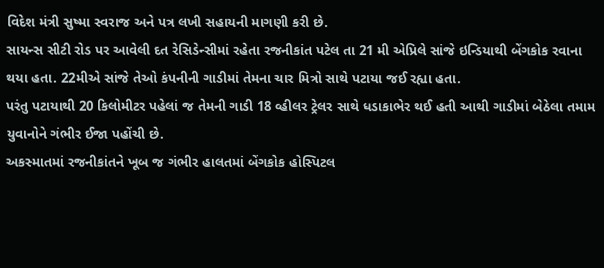વિદેશ મંત્રી સુષ્મા સ્વરાજ અને પત્ર લખી સહાયની માગણી કરી છે.
સાયન્સ સીટી રોડ પર આવેલી દત રેસિડેન્સીમાં રહેતા રજનીકાંત પટેલ તા 21 મી એપ્રિલે સાંજે ઇન્ડિયાથી બેંગકોક રવાના થયા હતા. 22મીએ સાંજે તેઓ કંપનીની ગાડીમાં તેમના ચાર મિત્રો સાથે પટાયા જઈ રહ્યા હતા.
પરંતુ પટાયાથી 20 કિલોમીટર પહેલાં જ તેમની ગાડી 18 વ્હીલર ટ્રેલર સાથે ધડાકાભેર થઈ હતી આથી ગાડીમાં બેઠેલા તમામ યુવાનોને ગંભીર ઈજા પહોંચી છે.
અકસ્માતમાં રજનીકાંતને ખૂબ જ ગંભીર હાલતમાં બેંગકોક હોસ્પિટલ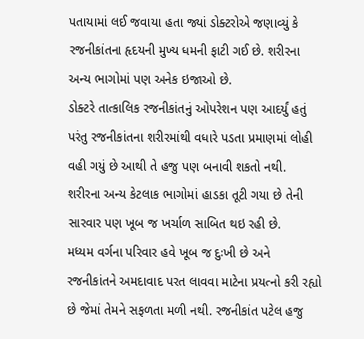પતાયામાં લઈ જવાયા હતા જ્યાં ડોક્ટરોએ જણાવ્યું કે રજનીકાંતના હૃદયની મુખ્ય ધમની ફાટી ગઈ છે. શરીરના અન્ય ભાગોમાં પણ અનેક ઇજાઓ છે.
ડોક્ટરે તાત્કાલિક રજનીકાંતનું ઓપરેશન પણ આદર્યું હતું પરંતુ રજનીકાંતના શરીરમાંથી વધારે પડતા પ્રમાણમાં લોહી વહી ગયું છે આથી તે હજુ પણ બનાવી શકતો નથી. શરીરના અન્ય કેટલાક ભાગોમાં હાડકા તૂટી ગયા છે તેની સારવાર પણ ખૂબ જ ખર્ચાળ સાબિત થઇ રહી છે.
મધ્યમ વર્ગના પરિવાર હવે ખૂબ જ દુઃખી છે અને રજનીકાંતને અમદાવાદ પરત લાવવા માટેના પ્રયત્નો કરી રહ્યો છે જેમાં તેમને સફળતા મળી નથી. રજનીકાંત પટેલ હજુ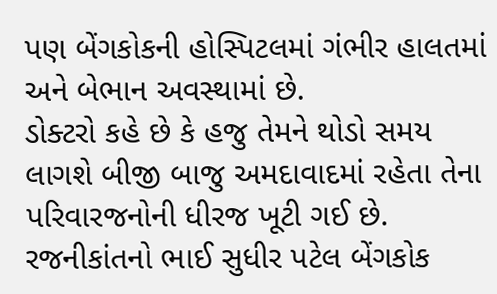પણ બેંગકોકની હોસ્પિટલમાં ગંભીર હાલતમાં અને બેભાન અવસ્થામાં છે.
ડોક્ટરો કહે છે કે હજુ તેમને થોડો સમય લાગશે બીજી બાજુ અમદાવાદમાં રહેતા તેના પરિવારજનોની ધીરજ ખૂટી ગઈ છે. રજનીકાંતનો ભાઈ સુધીર પટેલ બેંગકોક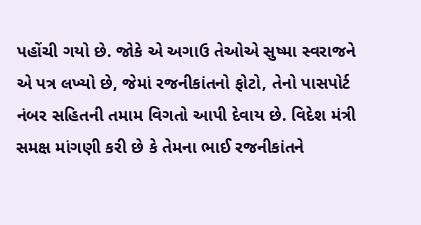પહોંચી ગયો છે. જોકે એ અગાઉ તેઓએ સુષ્મા સ્વરાજને એ પત્ર લખ્યો છે, જેમાં રજનીકાંતનો ફોટો, તેનો પાસપોર્ટ નંબર સહિતની તમામ વિગતો આપી દેવાય છે. વિદેશ મંત્રી સમક્ષ માંગણી કરી છે કે તેમના ભાઈ રજનીકાંતને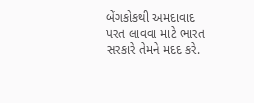બેંગકોકથી અમદાવાદ પરત લાવવા માટે ભારત સરકારે તેમને મદદ કરે.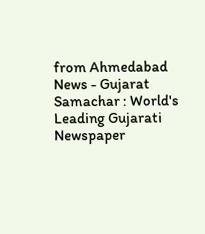from Ahmedabad News - Gujarat Samachar : World's Leading Gujarati Newspaper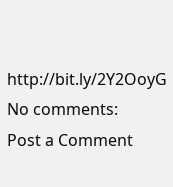http://bit.ly/2Y2OoyG
No comments:
Post a Comment